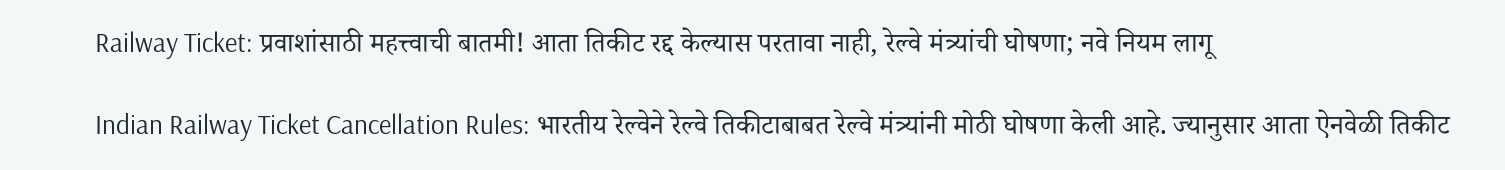Railway Ticket: प्रवाशांसाठी महत्त्वाची बातमी! आता तिकीट रद्द केल्यास परतावा नाही, रेल्वे मंत्र्यांची घोषणा; नवे नियम लागू

Indian Railway Ticket Cancellation Rules: भारतीय रेल्वेने रेल्वे तिकीटाबाबत रेल्वे मंत्र्यांनी मोठी घोषणा केली आहे. ज्यानुसार आता ऐनवेळी तिकीट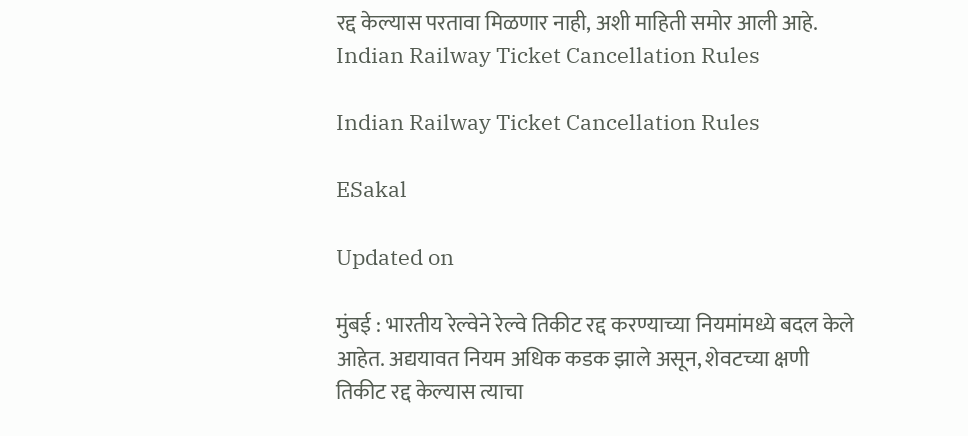रद्द केल्यास परतावा मिळणार नाही, अशी माहिती समोर आली आहे.
Indian Railway Ticket Cancellation Rules

Indian Railway Ticket Cancellation Rules

ESakal

Updated on

मुंबई : भारतीय रेल्वेने रेल्वे तिकीट रद्द करण्याच्या नियमांमध्ये बदल केले आहेत. अद्ययावत नियम अधिक कडक झाले असून, शेवटच्या क्षणी तिकीट रद्द केल्यास त्याचा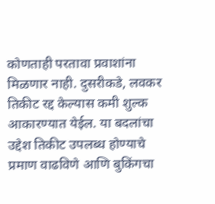कोणताही परतावा प्रवाशांना मिळणार नाही. दुसरीकडे, लवकर तिकीट रद्द केल्यास कमी शुल्क आकारण्यात येईल. या बदलांचा उद्देश तिकीट उपलब्ध होण्याचे प्रमाण वाढविणे आणि बुकिंगचा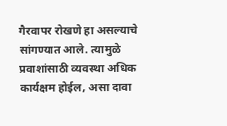गैरवापर रोखणे हा असल्याचे सांगण्यात आले. त्यामुळे प्रवाशांसाठी व्यवस्था अधिक कार्यक्षम होईल, असा दावा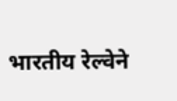भारतीय रेल्वेने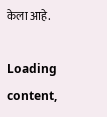केला आहे.

Loading content,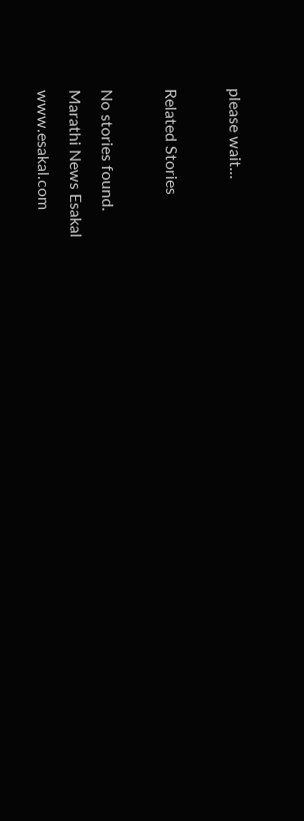please wait...

Related Stories

No stories found.
Marathi News Esakal
www.esakal.com